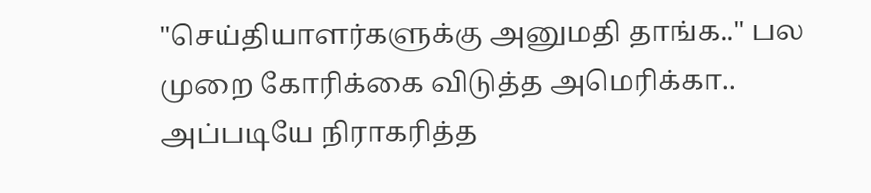"செய்தியாளர்களுக்கு அனுமதி தாங்க.." பல முறை கோரிக்கை விடுத்த அமெரிக்கா.. அப்படியே நிராகரித்த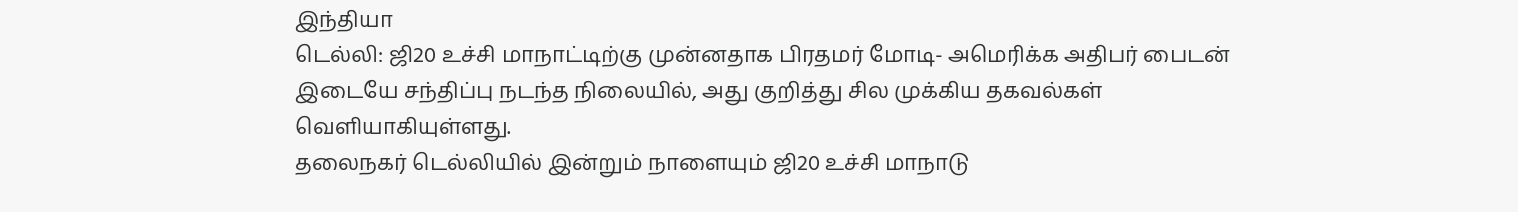இந்தியா
டெல்லி: ஜி20 உச்சி மாநாட்டிற்கு முன்னதாக பிரதமர் மோடி- அமெரிக்க அதிபர் பைடன் இடையே சந்திப்பு நடந்த நிலையில், அது குறித்து சில முக்கிய தகவல்கள் வெளியாகியுள்ளது.
தலைநகர் டெல்லியில் இன்றும் நாளையும் ஜி20 உச்சி மாநாடு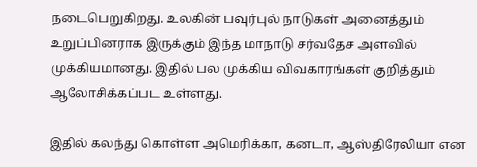நடைபெறுகிறது. உலகின் பவுர்புல் நாடுகள் அனைத்தும் உறுப்பினராக இருக்கும் இந்த மாநாடு சர்வதேச அளவில் முக்கியமானது. இதில் பல முக்கிய விவகாரங்கள் குறித்தும் ஆலோசிக்கப்பட உள்ளது.

இதில் கலந்து கொள்ள அமெரிக்கா, கனடா, ஆஸ்திரேலியா என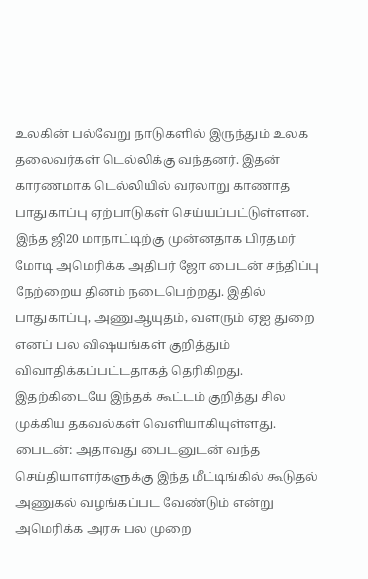உலகின் பல்வேறு நாடுகளில் இருந்தும் உலக தலைவர்கள் டெல்லிக்கு வந்தனர். இதன் காரணமாக டெல்லியில் வரலாறு காணாத பாதுகாப்பு ஏற்பாடுகள் செய்யப்பட்டுள்ளன.
இந்த ஜி20 மாநாட்டிற்கு முன்னதாக பிரதமர் மோடி அமெரிக்க அதிபர் ஜோ பைடன் சந்திப்பு நேற்றைய தினம் நடைபெற்றது. இதில் பாதுகாப்பு, அணுஆயுதம், வளரும் ஏஐ துறை எனப் பல விஷயங்கள் குறித்தும் விவாதிக்கப்பட்டதாகத் தெரிகிறது. இதற்கிடையே இந்தக் கூட்டம் குறித்து சில முக்கிய தகவல்கள் வெளியாகியுள்ளது.
பைடன்: அதாவது பைடனுடன் வந்த செய்தியாளர்களுக்கு இந்த மீட்டிங்கில் கூடுதல் அணுகல் வழங்கப்பட வேண்டும் என்று அமெரிக்க அரசு பல முறை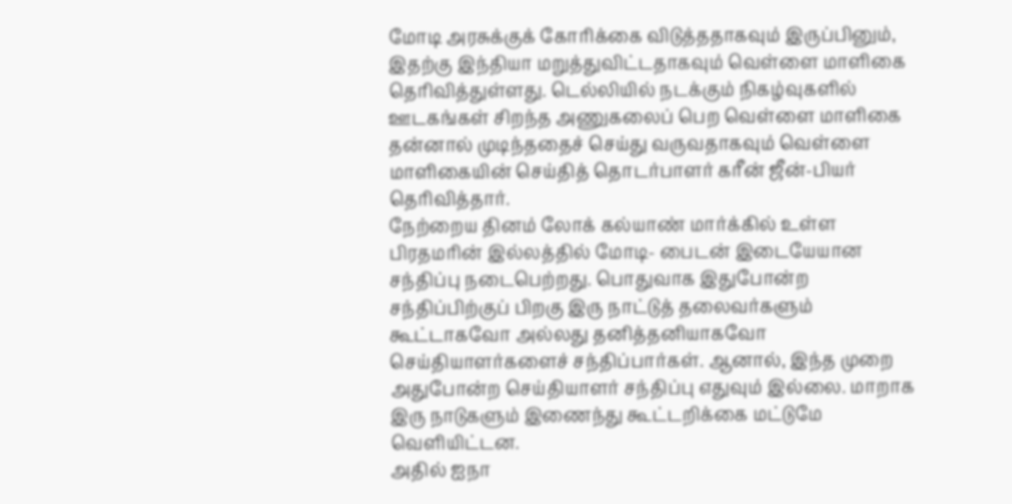மோடி அரசுக்குக் கோரிக்கை விடுத்ததாகவும் இருப்பினும், இதற்கு இந்தியா மறுத்துவிட்டதாகவும் வெள்ளை மாளிகை தெரிவித்துள்ளது. டெல்லியில் நடக்கும் நிகழ்வுகளில் ஊடகங்கள் சிறந்த அணுகலைப் பெற வெள்ளை மாளிகை தன்னால் முடிந்ததைச் செய்து வருவதாகவும் வெள்ளை மாளிகையின் செய்தித் தொடர்பாளர் கரீன் ஜீன்-பியர் தெரிவித்தார்.
நேற்றைய தினம் லோக் கல்யாண் மார்க்கில் உள்ள பிரதமரின் இல்லத்தில் மோடி- பைடன் இடையேயான சந்திப்பு நடைபெற்றது. பொதுவாக இதுபோன்ற சந்திப்பிற்குப் பிறகு இரு நாட்டுத் தலைவர்களும் கூட்டாகவோ அல்லது தனித்தனியாகவோ செய்தியாளர்களைச் சந்திப்பார்கள். ஆனால், இந்த முறை அதுபோன்ற செய்தியாளர் சந்திப்பு எதுவும் இல்லை. மாறாக இரு நாடுகளும் இணைந்து கூட்டறிக்கை மட்டுமே வெளியிட்டன.
அதில் ஐநா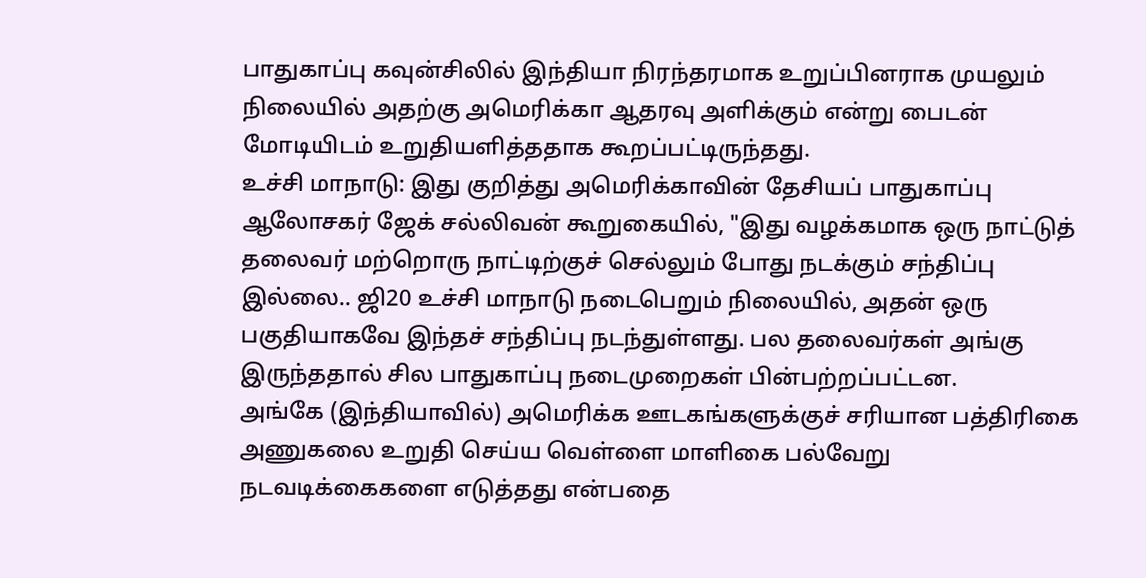பாதுகாப்பு கவுன்சிலில் இந்தியா நிரந்தரமாக உறுப்பினராக முயலும் நிலையில் அதற்கு அமெரிக்கா ஆதரவு அளிக்கும் என்று பைடன் மோடியிடம் உறுதியளித்ததாக கூறப்பட்டிருந்தது.
உச்சி மாநாடு: இது குறித்து அமெரிக்காவின் தேசியப் பாதுகாப்பு ஆலோசகர் ஜேக் சல்லிவன் கூறுகையில், "இது வழக்கமாக ஒரு நாட்டுத் தலைவர் மற்றொரு நாட்டிற்குச் செல்லும் போது நடக்கும் சந்திப்பு இல்லை.. ஜி20 உச்சி மாநாடு நடைபெறும் நிலையில், அதன் ஒரு பகுதியாகவே இந்தச் சந்திப்பு நடந்துள்ளது. பல தலைவர்கள் அங்கு இருந்ததால் சில பாதுகாப்பு நடைமுறைகள் பின்பற்றப்பட்டன.
அங்கே (இந்தியாவில்) அமெரிக்க ஊடகங்களுக்குச் சரியான பத்திரிகை அணுகலை உறுதி செய்ய வெள்ளை மாளிகை பல்வேறு நடவடிக்கைகளை எடுத்தது என்பதை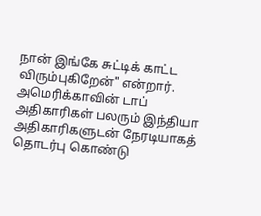நான் இங்கே சுட்டிக் காட்ட விரும்புகிறேன்" என்றார். அமெரிக்காவின் டாப் அதிகாரிகள் பலரும் இந்தியா அதிகாரிகளுடன் நேரடியாகத் தொடர்பு கொண்டு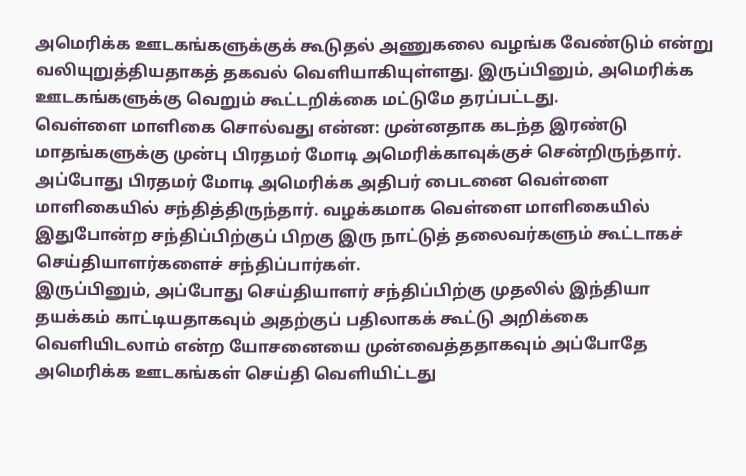அமெரிக்க ஊடகங்களுக்குக் கூடுதல் அணுகலை வழங்க வேண்டும் என்று வலியுறுத்தியதாகத் தகவல் வெளியாகியுள்ளது. இருப்பினும், அமெரிக்க ஊடகங்களுக்கு வெறும் கூட்டறிக்கை மட்டுமே தரப்பட்டது.
வெள்ளை மாளிகை சொல்வது என்ன: முன்னதாக கடந்த இரண்டு மாதங்களுக்கு முன்பு பிரதமர் மோடி அமெரிக்காவுக்குச் சென்றிருந்தார். அப்போது பிரதமர் மோடி அமெரிக்க அதிபர் பைடனை வெள்ளை மாளிகையில் சந்தித்திருந்தார். வழக்கமாக வெள்ளை மாளிகையில் இதுபோன்ற சந்திப்பிற்குப் பிறகு இரு நாட்டுத் தலைவர்களும் கூட்டாகச் செய்தியாளர்களைச் சந்திப்பார்கள்.
இருப்பினும், அப்போது செய்தியாளர் சந்திப்பிற்கு முதலில் இந்தியா தயக்கம் காட்டியதாகவும் அதற்குப் பதிலாகக் கூட்டு அறிக்கை வெளியிடலாம் என்ற யோசனையை முன்வைத்ததாகவும் அப்போதே அமெரிக்க ஊடகங்கள் செய்தி வெளியிட்டது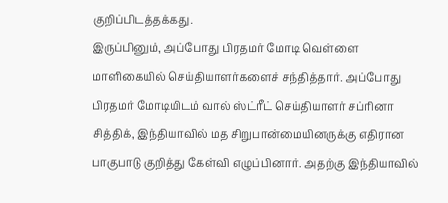குறிப்பிடத்தக்கது.
இருப்பினும், அப்போது பிரதமர் மோடி வெள்ளை மாளிகையில் செய்தியாளர்களைச் சந்தித்தார். அப்போது பிரதமர் மோடியிடம் வால் ஸ்ட்ரீட் செய்தியாளர் சப்ரினா சித்திக், இந்தியாவில் மத சிறுபான்மையினருக்கு எதிரான பாகுபாடு குறித்து கேள்வி எழுப்பினார். அதற்கு இந்தியாவில்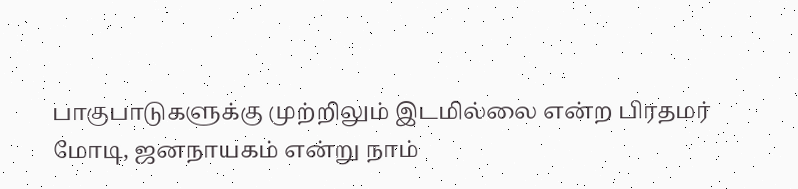பாகுபாடுகளுக்கு முற்றிலும் இடமில்லை என்ற பிரதமர் மோடி, ஜனநாயகம் என்று நாம்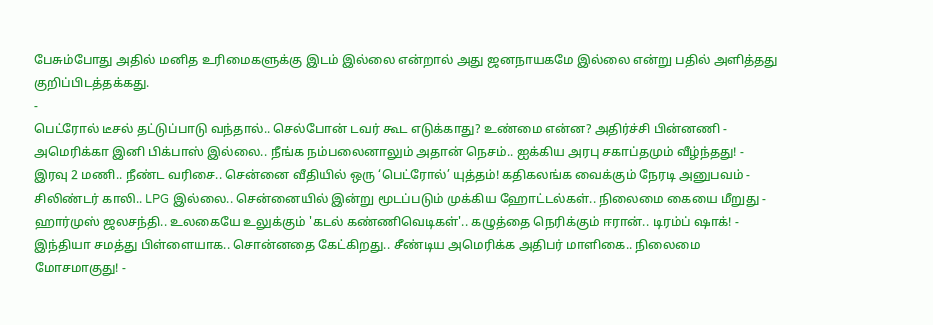பேசும்போது அதில் மனித உரிமைகளுக்கு இடம் இல்லை என்றால் அது ஜனநாயகமே இல்லை என்று பதில் அளித்தது குறிப்பிடத்தக்கது.
-
பெட்ரோல் டீசல் தட்டுப்பாடு வந்தால்.. செல்போன் டவர் கூட எடுக்காது? உண்மை என்ன? அதிர்ச்சி பின்னணி -
அமெரிக்கா இனி பிக்பாஸ் இல்லை.. நீங்க நம்பலைனாலும் அதான் நெசம்.. ஐக்கிய அரபு சகாப்தமும் வீழ்ந்தது! -
இரவு 2 மணி.. நீண்ட வரிசை.. சென்னை வீதியில் ஒரு ‘பெட்ரோல்’ யுத்தம்! கதிகலங்க வைக்கும் நேரடி அனுபவம் -
சிலிண்டர் காலி.. LPG இல்லை.. சென்னையில் இன்று மூடப்படும் முக்கிய ஹோட்டல்கள்.. நிலைமை கையை மீறுது -
ஹார்முஸ் ஜலசந்தி.. உலகையே உலுக்கும் 'கடல் கண்ணிவெடிகள்'.. கழுத்தை நெரிக்கும் ஈரான்.. டிரம்ப் ஷாக்! -
இந்தியா சமத்து பிள்ளையாக.. சொன்னதை கேட்கிறது.. சீண்டிய அமெரிக்க அதிபர் மாளிகை.. நிலைமை மோசமாகுது! -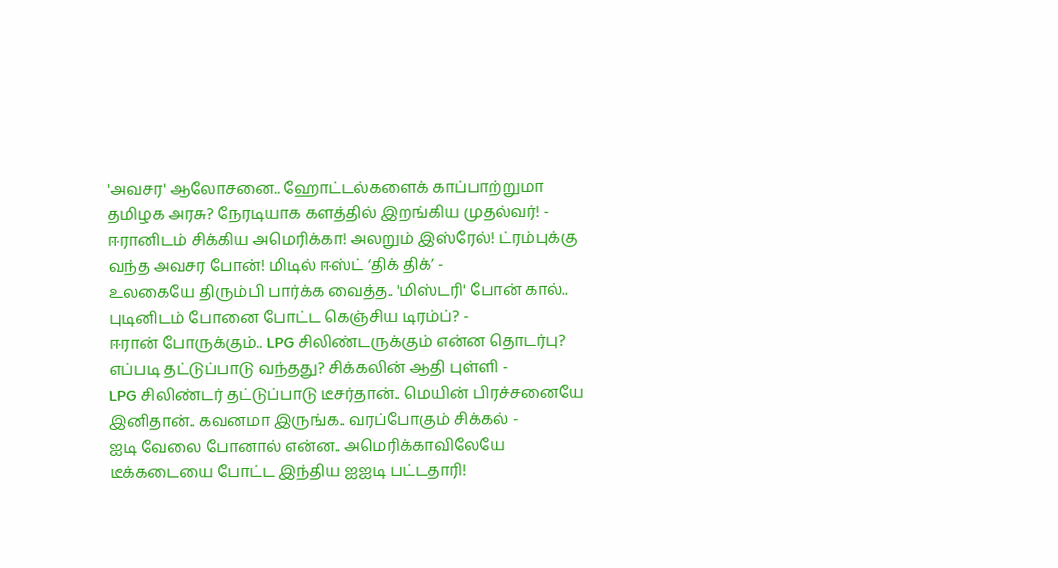'அவசர' ஆலோசனை.. ஹோட்டல்களைக் காப்பாற்றுமா தமிழக அரசு? நேரடியாக களத்தில் இறங்கிய முதல்வர்! -
ஈரானிடம் சிக்கிய அமெரிக்கா! அலறும் இஸ்ரேல்! ட்ரம்புக்கு வந்த அவசர போன்! மிடில் ஈஸ்ட் ‘திக் திக்’ -
உலகையே திரும்பி பார்க்க வைத்த.. 'மிஸ்டரி' போன் கால்.. புடினிடம் போனை போட்ட கெஞ்சிய டிரம்ப்? -
ஈரான் போருக்கும்.. LPG சிலிண்டருக்கும் என்ன தொடர்பு? எப்படி தட்டுப்பாடு வந்தது? சிக்கலின் ஆதி புள்ளி -
LPG சிலிண்டர் தட்டுப்பாடு டீசர்தான்.. மெயின் பிரச்சனையே இனிதான்.. கவனமா இருங்க.. வரப்போகும் சிக்கல் -
ஐடி வேலை போனால் என்ன.. அமெரிக்காவிலேயே டீக்கடையை போட்ட இந்திய ஐஐடி பட்டதாரி!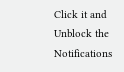Click it and Unblock the Notifications